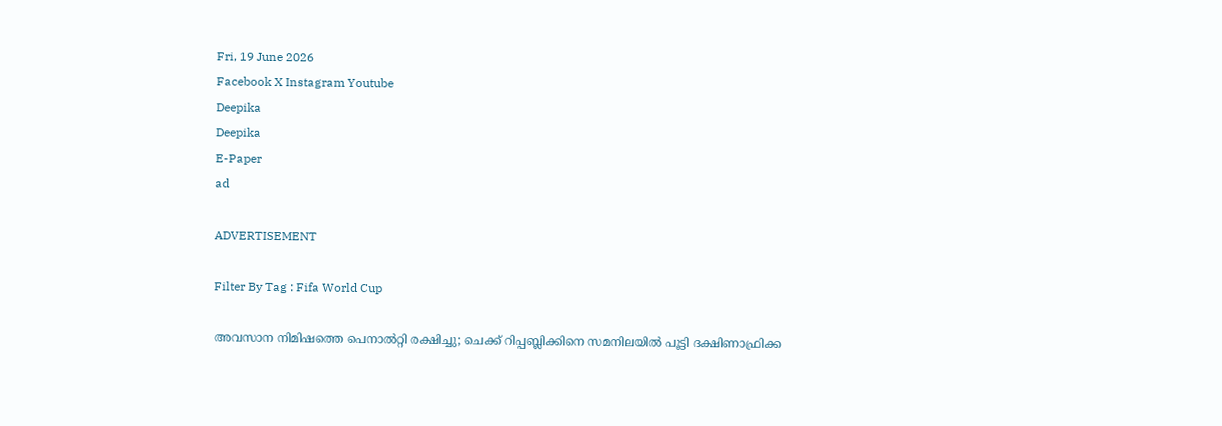Fri, 19 June 2026
Facebook X Instagram Youtube
Deepika
Deepika
E-Paper
ad

ADVERTISEMENT

Filter By Tag : Fifa World Cup

അവസാന നിമിഷത്തെ പെനാൽറ്റി രക്ഷിച്ചു; ചെക്ക് റിപ്പബ്ലിക്കിനെ സമനിലയിൽ പൂട്ടി ദക്ഷിണാഫ്രിക്ക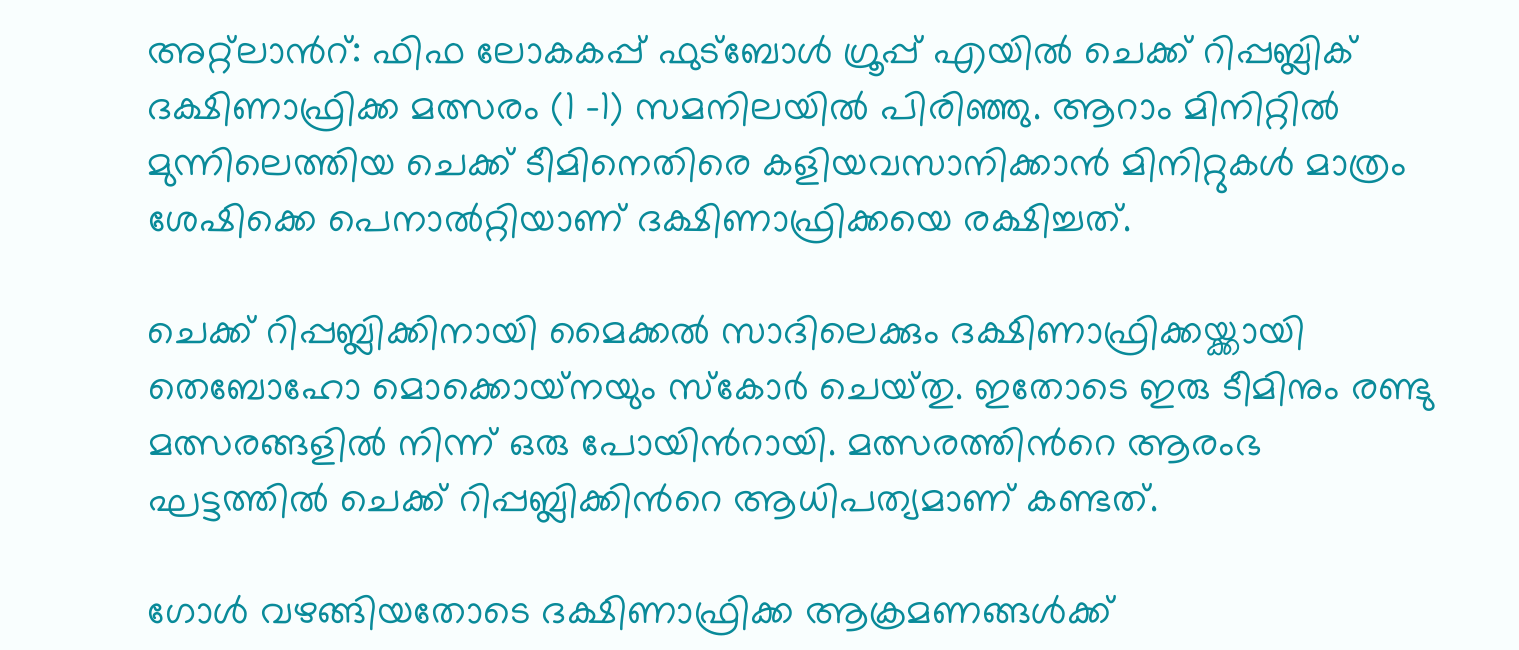അറ്റ്ലാന്‍റ്: ഫിഫ ലോകകപ്പ് ഫുട്ബോൾ ഗ്രൂപ്പ് എയിൽ ചെക്ക് റിപ്പബ്ലിക് ദക്ഷിണാഫ്രിക്ക മത്സരം (1 -1) സമനിലയിൽ പിരിഞ്ഞു. ആറാം മിനിറ്റിൽ മുന്നിലെത്തിയ ചെക്ക് ടീമിനെതിരെ കളിയവസാനിക്കാൻ മിനിറ്റുകൾ മാത്രം ശേഷിക്കെ പെനാൽറ്റിയാണ് ദക്ഷിണാഫ്രിക്കയെ രക്ഷിച്ചത്.

ചെക്ക് റിപ്പബ്ലിക്കിനായി മൈക്കൽ സാദിലെക്കും ദക്ഷിണാഫ്രിക്കയ്ക്കായി തെബോഹോ മൊക്കൊയ്‌നയും സ്കോർ ചെയ്‌തു. ഇതോടെ ഇരു ടീമിനും രണ്ടു മത്സരങ്ങളിൽ നിന്ന് ഒരു പോയിന്‍റായി. മത്സരത്തിന്‍റെ ആരംഭ ഘട്ടത്തിൽ ചെക്ക് റിപ്പ‌ബ്ലിക്കിന്‍റെ ആധിപത്യമാണ് കണ്ടത്.

ഗോൾ വഴങ്ങിയതോടെ ദക്ഷിണാഫ്രിക്ക ആക്രമണങ്ങൾക്ക്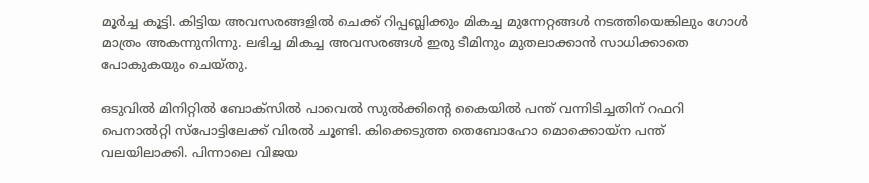മൂർച്ച കൂട്ടി. കിട്ടിയ അവസരങ്ങളിൽ ചെക്ക് റിപ്പബ്ലിക്കും മികച്ച മുന്നേറ്റങ്ങൾ നടത്തിയെങ്കിലും ഗോൾ മാത്രം അകന്നുനിന്നു. ലഭിച്ച മികച്ച അവസരങ്ങൾ ഇരു ടീമിനും മുതലാക്കാൻ സാധിക്കാതെ പോകുകയും ചെയ്‌തു.

ഒടുവിൽ മിനിറ്റിൽ ബോക്‌സിൽ പാവെൽ സുൽക്കിന്‍റെ കൈയിൽ പന്ത് വന്നിടിച്ചതിന് റഫറി പെനാൽറ്റി സ്പോട്ടിലേക്ക് വിരൽ ചൂണ്ടി. കിക്കെടുത്ത തെബോഹോ മൊക്കൊയ്‌ന പന്ത് വലയിലാക്കി. പിന്നാലെ വിജയ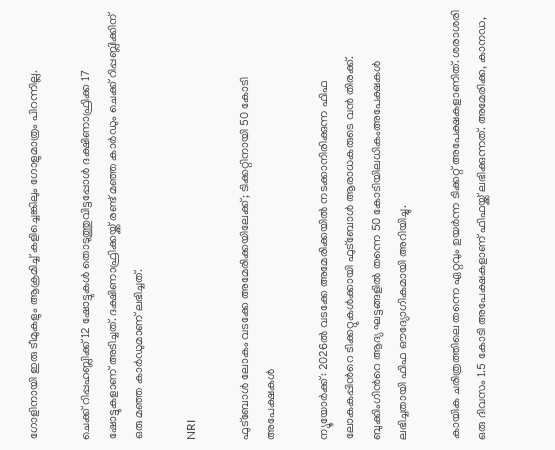ഗോളിനായി ഇരു ടീമുകളും ആക്രമിച്ച് കളിച്ചെങ്കിലും ഗോളുമാത്രം പിറന്നില്ല.

ചെക്ക് റിപ്പഹബ്ലിക്ക് 12 ഷോട്ടുകൾ തൊടുത്തുവിട്ടപ്പോൾ ദക്ഷിണാഫ്രിക്ക 17 ഷോട്ടുകളാണ് അടിച്ചത്. ദക്ഷിണാഫ്രിക്കയ്ക്ക് രണ്ട് മഞ്ഞ കാർഡും ചെക്ക് റിപ്പബ്ലിക്കിന് ഒരു മഞ്ഞ കാർഡുമാണ് ലഭിച്ചത്.

NRI

ഫുട്ബോൾ ലോകം വടക്കേ അമേരിക്കയിലേക്ക്; ടിക്കറ്റിനായി 50 കോടി അപേക്ഷകൾ

ന്യൂയോർക്ക്: 2026ൽ വടക്കേ അമേരിക്കയിൽ നടക്കാനിരിക്കുന്ന ഫിഫ ലോകകപ്പിന്‍റെ ടിക്കറ്റുകൾക്കായി ഫുട്ബോൾ ആരാധകരുടെ വൻ തിരക്ക്. ബുക്കിംഗിന്‍റെ ആദ്യ ഘട്ടങ്ങളിൽ തന്നെ 50 കോടിയിലധികംഅപേക്ഷകൾ ലഭിച്ചതായി ഫിഫ ഔദ്യോഗികമായി അറിയിച്ചു.

കായിക ചരിത്രത്തിലെ തന്നെ ഏറ്റവും ഉയർന്ന ടിക്കറ്റ് അപേക്ഷകളാണിത്. ശരാശരി ഒരു ദിവസം 1.5 കോടി അപേക്ഷകളാണ് ഫിഫയ്ക്ക് ലഭിക്കുന്നത്. അമേരിക്ക, കാനഡ,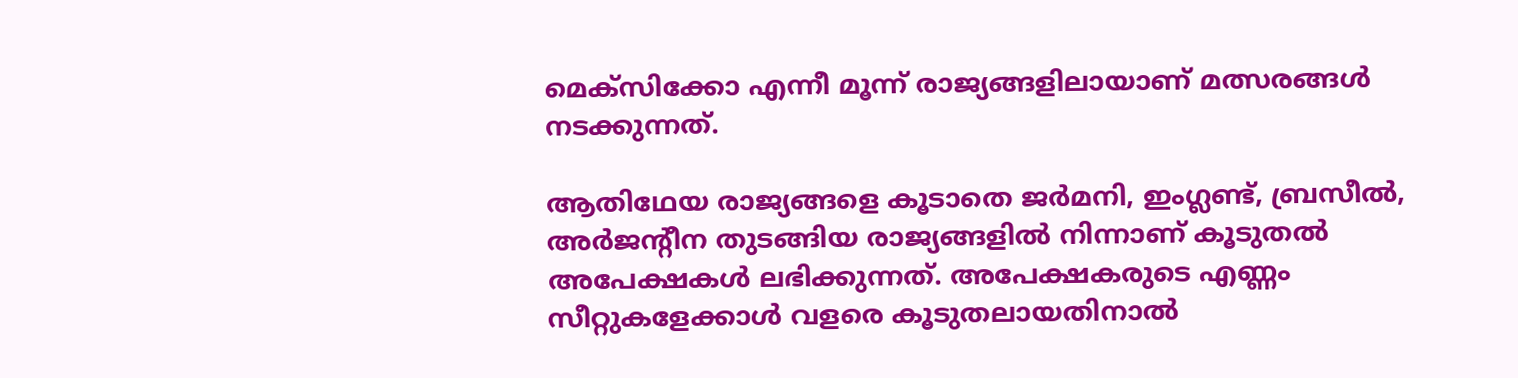മെക്സിക്കോ എന്നീ മൂന്ന് രാജ്യങ്ങളിലായാണ് മത്സരങ്ങൾ നടക്കുന്നത്.

ആതിഥേയ രാജ്യങ്ങളെ കൂടാതെ ജർമനി, ഇംഗ്ലണ്ട്, ബ്രസീൽ, അർജന്‍റീന തുടങ്ങിയ രാജ്യങ്ങളിൽ നിന്നാണ് കൂടുതൽ അപേക്ഷകൾ ലഭിക്കുന്നത്. അപേക്ഷകരുടെ എണ്ണം സീറ്റുകളേക്കാൾ വളരെ കൂടുതലായതിനാൽ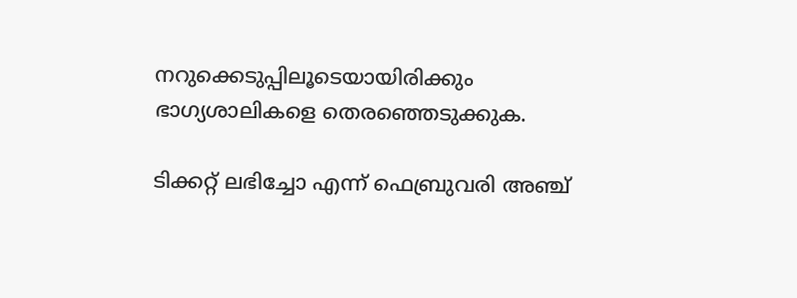നറുക്കെടുപ്പിലൂടെയായിരിക്കും ഭാഗ്യശാലികളെ തെരഞ്ഞെടുക്കുക.

ടിക്കറ്റ് ലഭിച്ചോ എന്ന് ഫെബ്രുവരി അഞ്ച്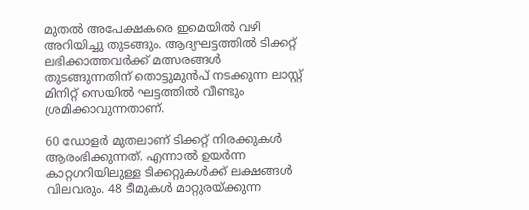മുതൽ അപേക്ഷകരെ ഇമെയിൽ വഴി അറിയിച്ചു തുടങ്ങും. ആദ്യഘട്ടത്തിൽ ടിക്കറ്റ് ലഭിക്കാത്തവർക്ക് മത്സരങ്ങൾ തുടങ്ങുന്നതിന് തൊട്ടുമുൻപ് നടക്കുന്ന ലാസ്റ്റ് മിനിറ്റ് സെയിൽ ഘട്ടത്തിൽ വീണ്ടും ശ്രമിക്കാവുന്നതാണ്.

60 ഡോളർ മുതലാണ് ടിക്കറ്റ് നിരക്കുകൾ ആരംഭിക്കുന്നത്. എന്നാൽ ഉയർന്ന കാറ്റഗറിയിലുള്ള ടിക്കറ്റുകൾക്ക് ലക്ഷങ്ങൾ വിലവരും. 48 ടീമുകൾ മാറ്റുരയ്ക്കുന്ന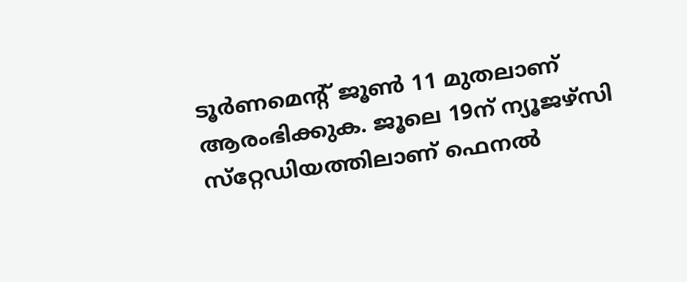ടൂർണമെന്‍റ് ജൂൺ 11 മുതലാണ് ആരംഭിക്കുക. ജൂലെ 19ന് ന്യൂജഴ്‌സി സ്‌റ്റേഡിയത്തിലാണ് ഫെനൽ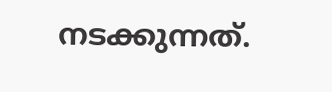നടക്കുന്നത്.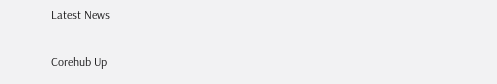Latest News

Corehub Up